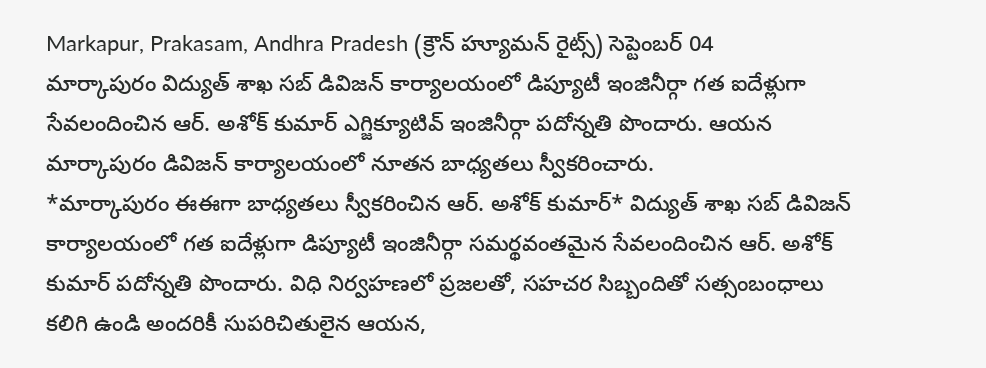Markapur, Prakasam, Andhra Pradesh (క్రౌన్ హ్యూమన్ రైట్స్) సెప్టెంబర్ 04
మార్కాపురం విద్యుత్ శాఖ సబ్ డివిజన్ కార్యాలయంలో డిప్యూటీ ఇంజినీర్గా గత ఐదేళ్లుగా సేవలందించిన ఆర్. అశోక్ కుమార్ ఎగ్జిక్యూటివ్ ఇంజినీర్గా పదోన్నతి పొందారు. ఆయన మార్కాపురం డివిజన్ కార్యాలయంలో నూతన బాధ్యతలు స్వీకరించారు.
*మార్కాపురం ఈఈగా బాధ్యతలు స్వీకరించిన ఆర్. అశోక్ కుమార్* విద్యుత్ శాఖ సబ్ డివిజన్ కార్యాలయంలో గత ఐదేళ్లుగా డిప్యూటీ ఇంజినీర్గా సమర్థవంతమైన సేవలందించిన ఆర్. అశోక్ కుమార్ పదోన్నతి పొందారు. విధి నిర్వహణలో ప్రజలతో, సహచర సిబ్బందితో సత్సంబంధాలు కలిగి ఉండి అందరికీ సుపరిచితులైన ఆయన,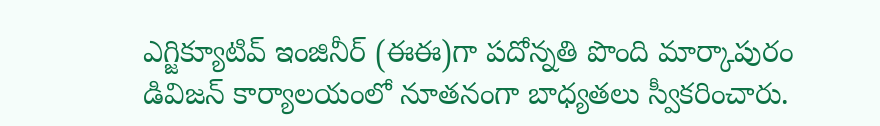ఎగ్జిక్యూటివ్ ఇంజినీర్ (ఈఈ)గా పదోన్నతి పొంది మార్కాపురం డివిజన్ కార్యాలయంలో నూతనంగా బాధ్యతలు స్వీకరించారు.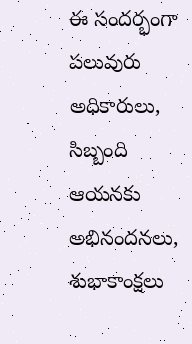ఈ సందర్భంగా పలువురు అధికారులు, సిబ్బంది ఆయనకు అభినందనలు, శుభాకాంక్షలు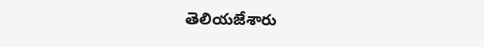తెలియజేశారు